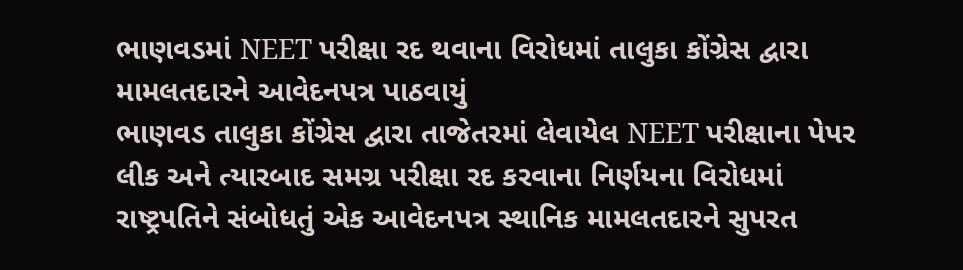ભાણવડમાં NEET પરીક્ષા રદ થવાના વિરોધમાં તાલુકા કોંગ્રેસ દ્વારા મામલતદારને આવેદનપત્ર પાઠવાયું
ભાણવડ તાલુકા કોંગ્રેસ દ્વારા તાજેતરમાં લેવાયેલ NEET પરીક્ષાના પેપર લીક અને ત્યારબાદ સમગ્ર પરીક્ષા રદ કરવાના નિર્ણયના વિરોધમાં રાષ્ટ્રપતિને સંબોધતું એક આવેદનપત્ર સ્થાનિક મામલતદારને સુપરત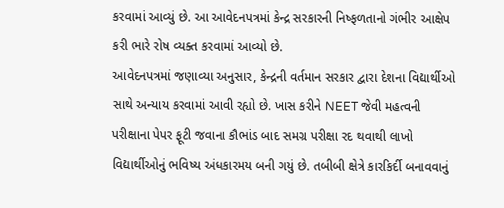કરવામાં આવ્યું છે. આ આવેદનપત્રમાં કેન્દ્ર સરકારની નિષ્ફળતાનો ગંભીર આક્ષેપ કરી ભારે રોષ વ્યક્ત કરવામાં આવ્યો છે.
આવેદનપત્રમાં જણાવ્યા અનુસાર, કેન્દ્રની વર્તમાન સરકાર દ્વારા દેશના વિદ્યાર્થીઓ સાથે અન્યાય કરવામાં આવી રહ્યો છે. ખાસ કરીને NEET જેવી મહત્વની પરીક્ષાના પેપર ફૂટી જવાના કૌભાંડ બાદ સમગ્ર પરીક્ષા રદ થવાથી લાખો વિદ્યાર્થીઓનું ભવિષ્ય અંધકારમય બની ગયું છે. તબીબી ક્ષેત્રે કારકિર્દી બનાવવાનું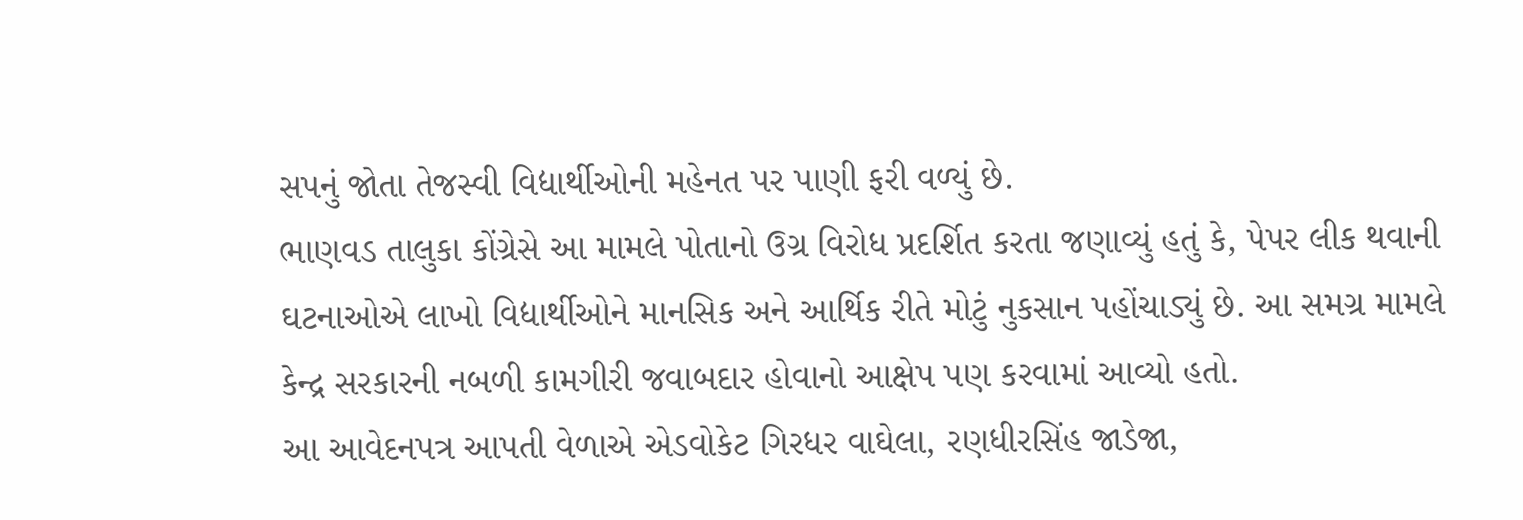સપનું જોતા તેજસ્વી વિદ્યાર્થીઓની મહેનત પર પાણી ફરી વળ્યું છે.
ભાણવડ તાલુકા કોંગ્રેસે આ મામલે પોતાનો ઉગ્ર વિરોધ પ્રદર્શિત કરતા જણાવ્યું હતું કે, પેપર લીક થવાની ઘટનાઓએ લાખો વિદ્યાર્થીઓને માનસિક અને આર્થિક રીતે મોટું નુકસાન પહોંચાડ્યું છે. આ સમગ્ર મામલે કેન્દ્ર સરકારની નબળી કામગીરી જવાબદાર હોવાનો આક્ષેપ પણ કરવામાં આવ્યો હતો.
આ આવેદનપત્ર આપતી વેળાએ એડવોકેટ ગિરધર વાઘેલા, રણધીરસિંહ જાડેજા,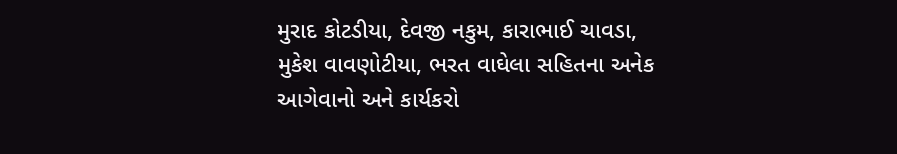મુરાદ કોટડીયા, દેવજી નકુમ, કારાભાઈ ચાવડા, મુકેશ વાવણોટીયા, ભરત વાઘેલા સહિતના અનેક આગેવાનો અને કાર્યકરો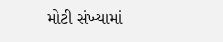મોટી સંખ્યામાં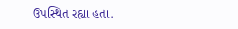ઉપસ્થિત રહ્યા હતા.